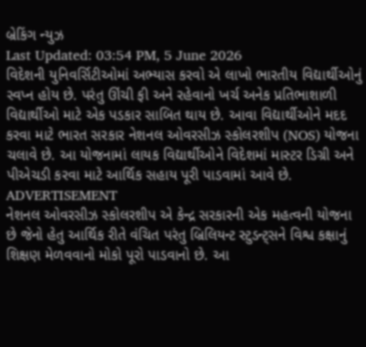બ્રેકિંગ ન્યુઝ
Last Updated: 03:54 PM, 5 June 2026
વિદેશની યુનિવર્સિટીઓમાં અભ્યાસ કરવો એ લાખો ભારતીય વિદ્યાર્થીઓનું સ્વપ્ન હોય છે. પરંતુ ઊંચી ફી અને રહેવાનો ખર્ચ અનેક પ્રતિભાશાળી વિદ્યાર્થીઓ માટે એક પડકાર સાબિત થાય છે. આવા વિદ્યાર્થીઓને મદદ કરવા માટે ભારત સરકાર નેશનલ ઓવરસીઝ સ્કોલરશીપ (NOS) યોજના ચલાવે છે. આ યોજનામાં લાયક વિદ્યાર્થીઓને વિદેશમાં માસ્ટર ડિગ્રી અને પીએચડી કરવા માટે આર્થિક સહાય પૂરી પાડવામાં આવે છે.
ADVERTISEMENT
નેશનલ ઓવરસીઝ સ્કોલરશીપ એ કેન્દ્ર સરકારની એક મહત્વની યોજના છે જેનો હેતુ આર્થિક રીતે વંચિત પરંતુ બ્રિલિયન્ટ સ્ટુડન્ટ્સને વિશ્વ કક્ષાનું શિક્ષણ મેળવવાનો મોકો પૂરો પાડવાનો છે. આ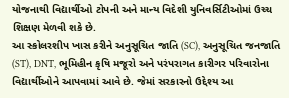યોજનાથી વિદ્યાર્થીઓ ટોપની અને માન્ય વિદેશી યુનિવર્સિટીઓમાં ઉચ્ચ શિક્ષણ મેળવી શકે છે.
આ સ્કોલરશીપ ખાસ કરીને અનુસૂચિત જાતિ (SC), અનુસૂચિત જનજાતિ (ST), DNT, ભૂમિહીન કૃષિ મજૂરો અને પરંપરાગત કારીગર પરિવારોના વિદ્યાર્થીઓને આપવામાં આવે છે. જેમાં સરકારનો ઉદ્દેશ્ય આ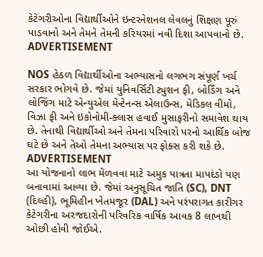કેટેગરીઓના વિદ્યાર્થીઓને ઇન્ટરનેશનલ લેવલનું શિક્ષણ પૂરું પાડવાનો અને તેમને તેમની કરિયરમાં નવી દિશા આપવાનો છે.
ADVERTISEMENT

NOS હેઠળ વિદ્યાર્થીઓના અભ્યાસનો લગભગ સંપૂર્ણ ખર્ચ સરકાર ભોગવે છે. જેમાં યુનિવર્સિટી ટ્યુશન ફી, બોર્ડિંગ અને લોજિંગ માટે એન્યુએલ મેન્ટેનન્સ એલાઉન્સ, મેડિકલ વીમો, વિઝા ફી અને ઇકોનોમી-ક્લાસ હવાઈ મુસાફરીનો સમાવેશ થાય છે. તેનાથી વિદ્યાર્થીઓ અને તેમના પરિવારો પરનો આર્થિક બોજ ઘટે છે અને તેઓ તેમના અભ્યાસ પર ફોક્સ કરી શકે છે.
ADVERTISEMENT
આ યોજનાનો લાભ મેળવવા માટે અમુક પાત્રતા માપદંડો પણ બનાવામાં આવ્યા છે. જેમાં અનુસૂચિત જાતિ (SC), DNT (દિલ્હી), ભૂમિહીન ખેતમજૂર (DAL) અને પરંપરાગત કારીગર કેટેગરીના અરજદારોની પરિવરિક વાર્ષિક આવક 8 લાખથી ઓછી હોવી જોઈએ.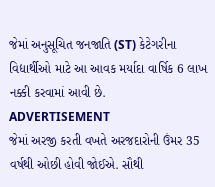જેમાં અનુસૂચિત જનજાતિ (ST) કેટેગરીના વિદ્યાર્થીઓ માટે આ આવક મર્યાદા વાર્ષિક 6 લાખ નક્કી કરવામાં આવી છે.
ADVERTISEMENT
જેમાં અરજી કરતી વખતે અરજદારોની ઉંમર 35 વર્ષથી ઓછી હોવી જોઈએ. સૌથી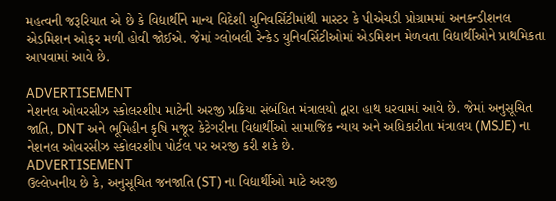મહત્વની જરૂરિયાત એ છે કે વિદ્યાર્થીને માન્ય વિદેશી યુનિવર્સિટીમાંથી માસ્ટર કે પીએચડી પ્રોગ્રામમાં અનકન્ડીશનલ એડમિશન ઓફર મળી હોવી જોઈએ. જેમાં ગ્લોબલી રેન્કેડ યુનિવર્સિટીઓમાં એડમિશન મેળવતા વિદ્યાર્થીઓને પ્રાથમિકતા આપવામાં આવે છે.

ADVERTISEMENT
નેશનલ ઓવરસીઝ સ્કોલરશીપ માટેની અરજી પ્રક્રિયા સંબંધિત મંત્રાલયો દ્વારા હાથ ધરવામાં આવે છે. જેમાં અનુસૂચિત જાતિ, DNT અને ભૂમિહીન કૃષિ મજૂર કેટેગરીના વિદ્યાર્થીઓ સામાજિક ન્યાય અને અધિકારીતા મંત્રાલય (MSJE) ના નેશનલ ઓવરસીઝ સ્કોલરશીપ પોર્ટલ પર અરજી કરી શકે છે.
ADVERTISEMENT
ઉલ્લેખનીય છે કે, અનુસૂચિત જનજાતિ (ST) ના વિદ્યાર્થીઓ માટે અરજી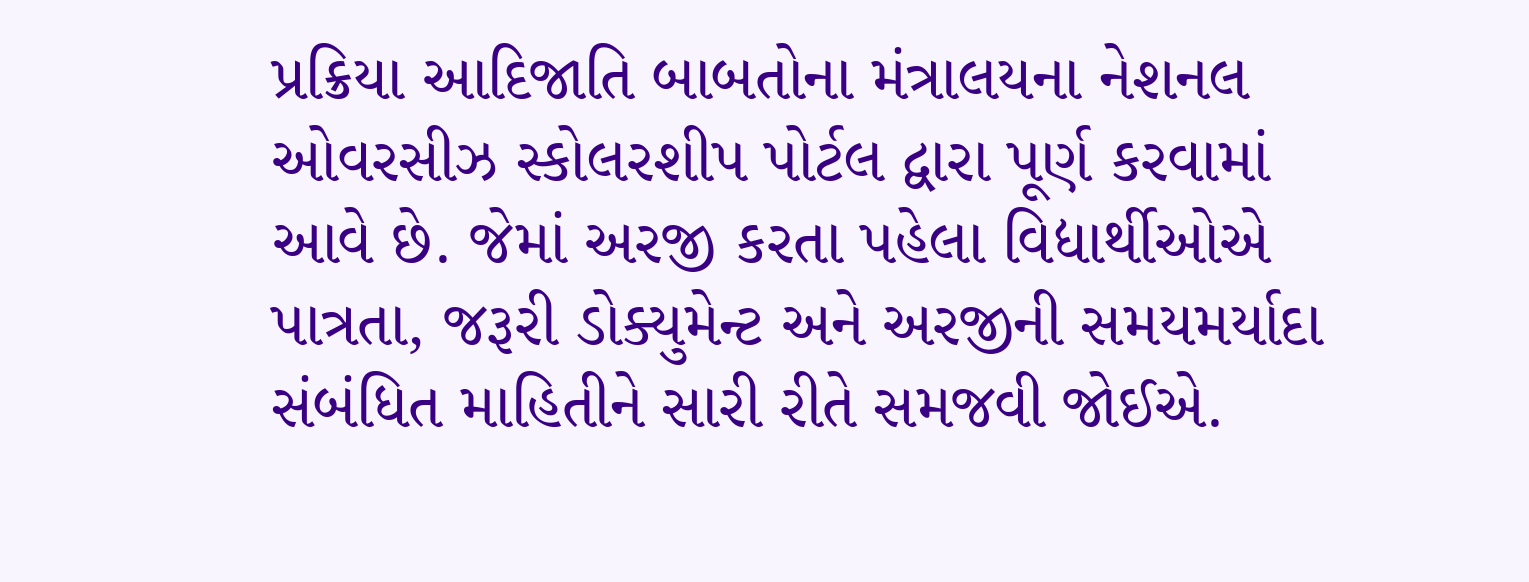પ્રક્રિયા આદિજાતિ બાબતોના મંત્રાલયના નેશનલ ઓવરસીઝ સ્કોલરશીપ પોર્ટલ દ્વારા પૂર્ણ કરવામાં આવે છે. જેમાં અરજી કરતા પહેલા વિદ્યાર્થીઓએ પાત્રતા, જરૂરી ડોક્યુમેન્ટ અને અરજીની સમયમર્યાદા સંબંધિત માહિતીને સારી રીતે સમજવી જોઈએ.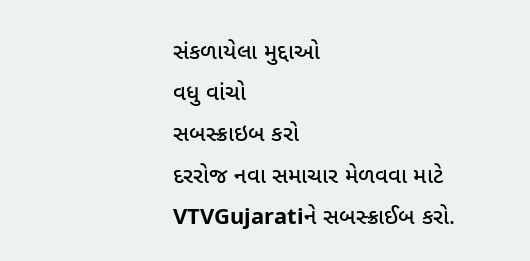સંકળાયેલા મુદ્દાઓ
વધુ વાંચો
સબસ્ક્રાઇબ કરો
દરરોજ નવા સમાચાર મેળવવા માટે VTVGujaratiને સબસ્ક્રાઈબ કરો.